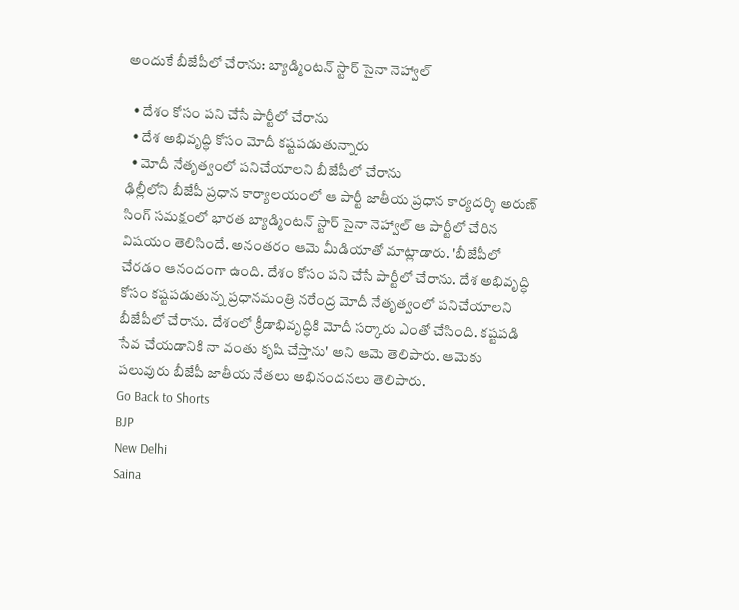అందుకే బీజేపీలో చేరాను: బ్యాడ్మింటన్ స్టార్‌ సైనా నెహ్వాల్

  • దేశం కోసం పని చేసే పార్టీలో చేరాను
  • దేశ అభివృద్ధి కోసం మోదీ కష్టపడుతున్నారు
  • మోదీ నేతృత్వంలో పనిచేయాలని బీజేపీలో చేరాను
ఢిల్లీలోని బీజేపీ ప్రధాన కార్యాలయంలో ఆ పార్టీ జాతీయ ప్రధాన కార్యదర్శి అరుణ్ సింగ్ సమక్షంలో భారత బ్యాడ్మింటన్ స్టార్ సైనా నెహ్వాల్ ఆ పార్టీలో చేరిన విషయం తెలిసిందే. అనంతరం ఆమె మీడియాతో మాట్లాడారు. 'బీజేపీలో చేరడం ఆనందంగా ఉంది. దేశం కోసం పని చేసే పార్టీలో చేరాను. దేశ అభివృద్ధి కోసం కష్టపడుతున్న ప్రధానమంత్రి నరేంద్ర మోదీ నేతృత్వంలో పనిచేయాలని బీజేపీలో చేరాను. దేశంలో క్రీడాభివృద్ధికి మోదీ సర్కారు ఎంతో చేసింది. కష్టపడి సేవ చేయడానికి నా వంతు కృషి చేస్తాను' అని ఆమె తెలిపారు. ఆమెకు పలువురు బీజేపీ జాతీయ నేతలు అభినందనలు తెలిపారు.
Go Back to Shorts
BJP
New Delhi
Saina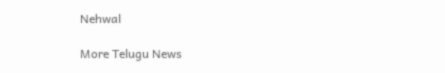Nehwal

More Telugu News